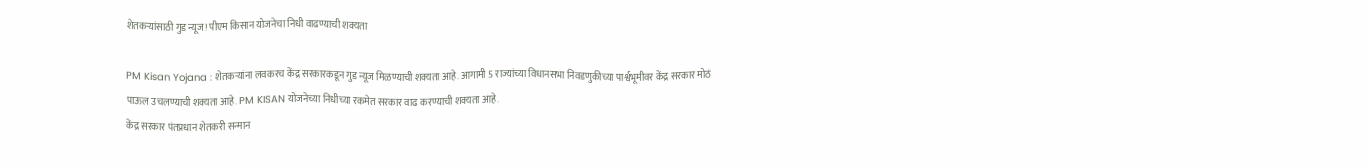शेतकऱ्यांसाठी गुड न्यूज! पीएम किसान योजनेचा निधी वाढण्याची शक्यता

PM Kisan Yojana : शेतकऱ्यांना लवकरच केंद्र सरकारकडून गुड न्यूज मिळण्याची शक्यता आहे. आगामी 5 राज्यांच्या विधानसभा निवडणुकीच्या पार्श्वभूमीवर केंद्र सरकार मोठं पाऊल उचलण्याची शक्यता आहे. PM KISAN योजनेच्या निधीच्या रकमेत सरकार वाढ करण्याची शक्यता आहे.
केंद्र सरकार पंतप्रधान शेतकरी सन्मान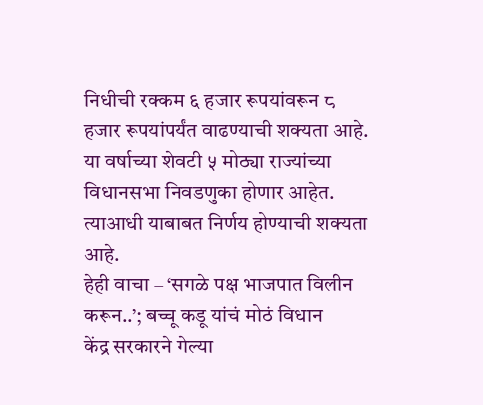निधीची रक्कम ६ हजार रूपयांवरून ८ हजार रूपयांपर्यंत वाढण्याची शक्यता आहे. या वर्षाच्या शेवटी ५ मोठ्या राज्यांच्या विधानसभा निवडणुका होणार आहेत. त्याआधी याबाबत निर्णय होण्याची शक्यता आहे.
हेही वाचा – ‘सगळे पक्ष भाजपात विलीन करून..’; बच्चू कडू यांचं मोठं विधान
केंद्र सरकारने गेल्या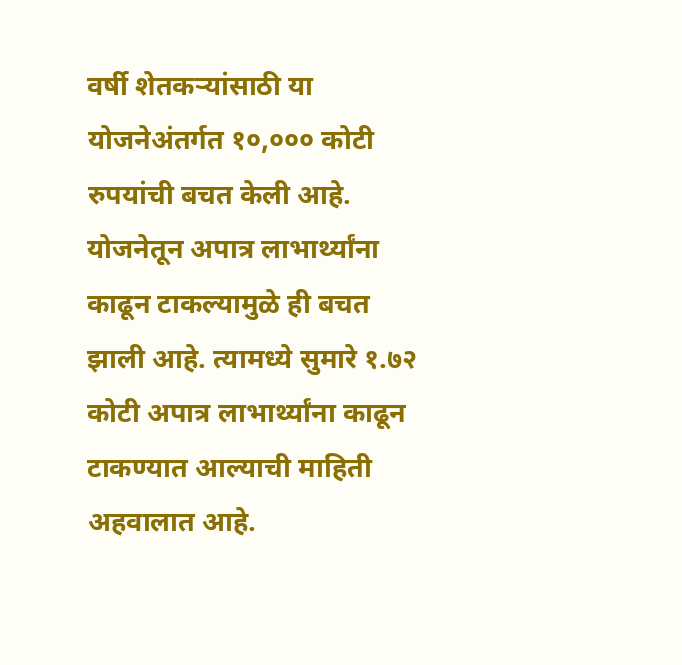वर्षी शेतकऱ्यांसाठी या योजनेअंतर्गत १०,००० कोटी रुपयांची बचत केली आहे. योजनेतून अपात्र लाभार्थ्यांना काढून टाकल्यामुळे ही बचत झाली आहे. त्यामध्ये सुमारे १.७२ कोटी अपात्र लाभार्थ्यांना काढून टाकण्यात आल्याची माहिती अहवालात आहे.